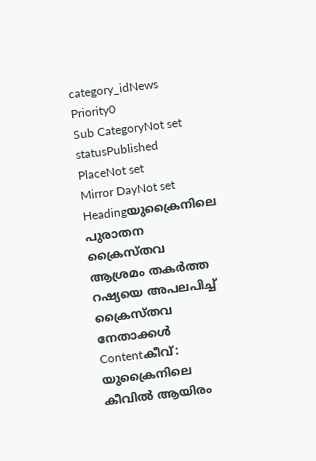category_idNews
Priority0
Sub CategoryNot set
statusPublished
PlaceNot set
Mirror DayNot set
Headingയുക്രൈനിലെ പുരാതന ക്രൈസ്തവ ആശ്രമം തകര്‍ത്ത റഷ്യയെ അപലപിച്ച് ക്രൈസ്തവ നേതാക്കള്‍
Contentകീവ്: യുക്രൈനിലെ കീവില്‍ ആയിരം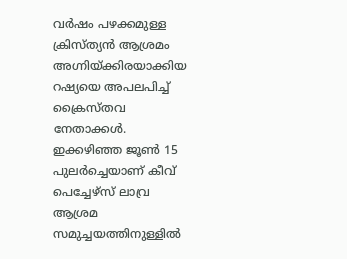വർഷം പഴക്കമുള്ള ക്രിസ്ത്യൻ ആശ്രമം അഗ്നിയ്ക്കിരയാക്കിയ റഷ്യയെ അപലപിച്ച് ക്രൈസ്തവ നേതാക്കള്‍. ഇക്കഴിഞ്ഞ ജൂണ്‍ 15 പുലര്‍ച്ചെയാണ് കീവ് പെച്ചേഴ്‌സ് ലാവ്ര ആശ്രമ സമുച്ചയത്തിനുള്ളിൽ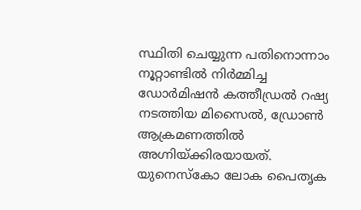സ്ഥിതി ചെയ്യുന്ന പതിനൊന്നാം നൂറ്റാണ്ടിൽ നിർമ്മിച്ച ഡോർമിഷൻ കത്തീഡ്രല്‍ റഷ്യ നടത്തിയ മിസൈൽ, ഡ്രോൺ ആക്രമണത്തില്‍ അഗ്നിയ്ക്കിരയായത്. യുനെസ്കോ ലോക പൈതൃക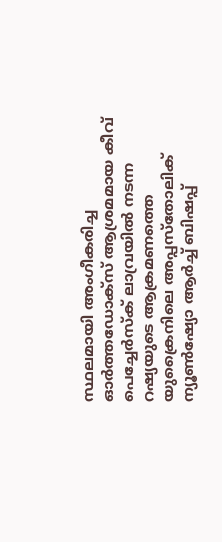സ്ഥലമായി അംഗീകരിച്ച ഓർത്തഡോക്സ് ആശ്രമമായ കീവ് പെച്ചേർസ്ക് ലാവ്രയിൽ നടന്ന റഷ്യയുടെ ആക്രമണത്തെ യുക്രൈനിലെ അപ്പസ്തോലിക് ന്യൂൺഷ്യോ ആർച്ച് ബിഷപ്പ്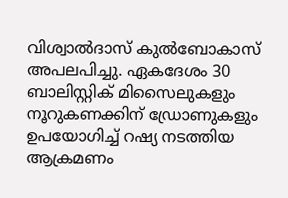വിശ്വാൽദാസ് കുൽബോകാസ് അപലപിച്ചു. ഏകദേശം 30 ബാലിസ്റ്റിക് മിസൈലുകളും നൂറുകണക്കിന് ഡ്രോണുകളും ഉപയോഗിച്ച് റഷ്യ നടത്തിയ ആക്രമണം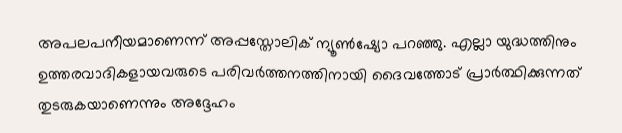അപലപനീയമാണെന്ന് അപ്പസ്തോലിക് ന്യൂൺഷ്യോ പറഞ്ഞു. എല്ലാ യുദ്ധത്തിനും ഉത്തരവാദികളായവരുടെ പരിവർത്തനത്തിനായി ദൈവത്തോട് പ്രാർത്ഥിക്കുന്നത് തുടരുകയാണെന്നും അദ്ദേഹം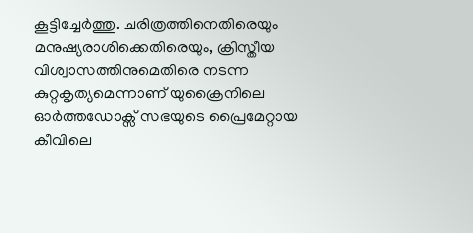കൂട്ടിച്ചേര്‍ത്തു. ചരിത്രത്തിനെതിരെയും മനുഷ്യരാശിക്കെതിരെയും, ക്രിസ്തീയ വിശ്വാസത്തിനുമെതിരെ നടന്ന കുറ്റകൃത്യമെന്നാണ് യുക്രൈനിലെ ഓർത്തഡോക്സ് സഭയുടെ പ്രൈമേറ്റായ കീവിലെ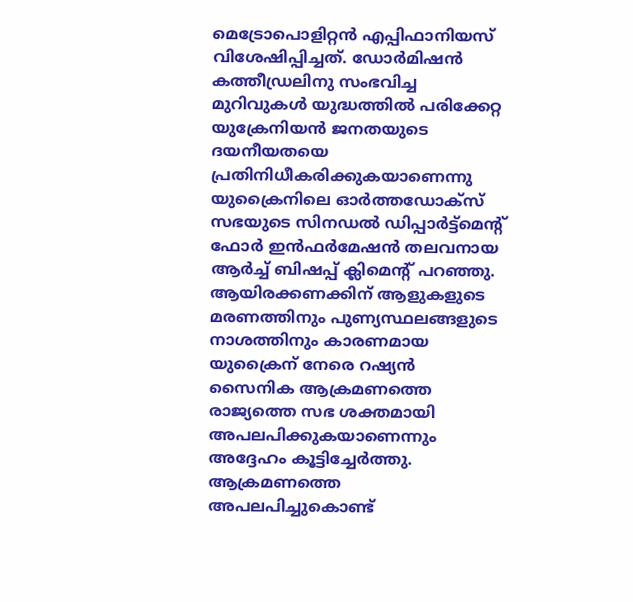മെട്രോപൊളിറ്റൻ എപ്പിഫാനിയസ് വിശേഷിപ്പിച്ചത്. ഡോർമിഷൻ കത്തീഡ്രലിനു സംഭവിച്ച മുറിവുകൾ യുദ്ധത്തിൽ പരിക്കേറ്റ യുക്രേനിയൻ ജനതയുടെ ദയനീയതയെ പ്രതിനിധീകരിക്കുകയാണെന്നു യുക്രൈനിലെ ഓർത്തഡോക്സ് സഭയുടെ സിനഡൽ ഡിപ്പാർട്ട്‌മെന്റ് ഫോർ ഇൻഫർമേഷൻ തലവനായ ആര്‍ച്ച് ബിഷപ്പ് ക്ലിമെന്‍റ് പറഞ്ഞു. ആയിരക്കണക്കിന് ആളുകളുടെ മരണത്തിനും പുണ്യസ്ഥലങ്ങളുടെ നാശത്തിനും കാരണമായ യുക്രൈന് നേരെ റഷ്യൻ സൈനിക ആക്രമണത്തെ രാജ്യത്തെ സഭ ശക്തമായി അപലപിക്കുകയാണെന്നും അദ്ദേഹം കൂട്ടിച്ചേര്‍ത്തു. ആക്രമണത്തെ അപലപിച്ചുകൊണ്ട്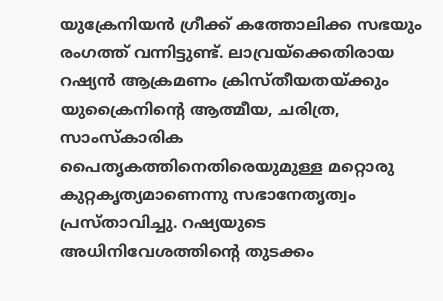യുക്രേനിയന്‍ ഗ്രീക്ക് കത്തോലിക്ക സഭയും രംഗത്ത് വന്നിട്ടുണ്ട്. ലാവ്രയ്‌ക്കെതിരായ റഷ്യൻ ആക്രമണം ക്രിസ്തീയതയ്ക്കും യുക്രൈനിന്‍റെ ആത്മീയ, ചരിത്ര, സാംസ്കാരിക പൈതൃകത്തിനെതിരെയുമുള്ള മറ്റൊരു കുറ്റകൃത്യമാണെന്നു സഭാനേതൃത്വം പ്രസ്താവിച്ചു. റഷ്യയുടെ അധിനിവേശത്തിന്റെ തുടക്കം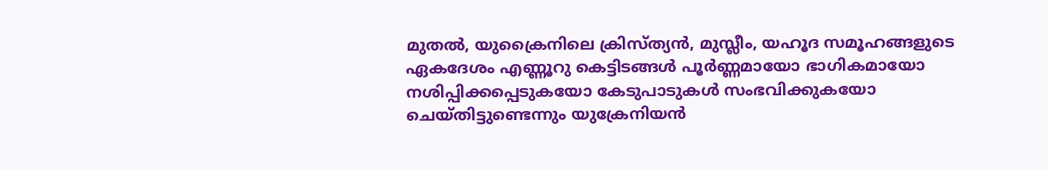മുതൽ, യുക്രൈനിലെ ക്രിസ്ത്യൻ, മുസ്ലീം, യഹൂദ സമൂഹങ്ങളുടെ ഏകദേശം എണ്ണൂറു കെട്ടിടങ്ങൾ പൂർണ്ണമായോ ഭാഗികമായോ നശിപ്പിക്കപ്പെടുകയോ കേടുപാടുകൾ സംഭവിക്കുകയോ ചെയ്തിട്ടുണ്ടെന്നും യുക്രേനിയന്‍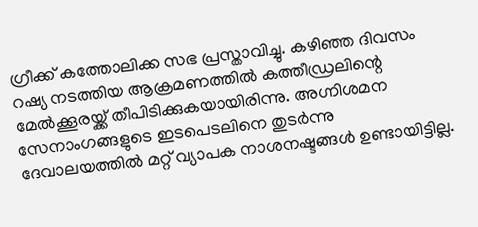ഗ്രീക്ക് കത്തോലിക്ക സഭ പ്രസ്താവിച്ചു. കഴിഞ്ഞ ദിവസം റഷ്യ നടത്തിയ ആക്രമണത്തില്‍ കത്തീഡ്രലിന്റെ മേൽക്കൂരയ്ക്ക് തീപിടിക്കുകയായിരിന്നു. അഗ്നിശമന സേനാംഗങ്ങളുടെ ഇടപെടലിനെ തുടര്‍ന്നു ദേവാലയത്തില്‍ മറ്റ് വ്യാപക നാശനഷ്ടങ്ങള്‍ ഉണ്ടായിട്ടില്ല.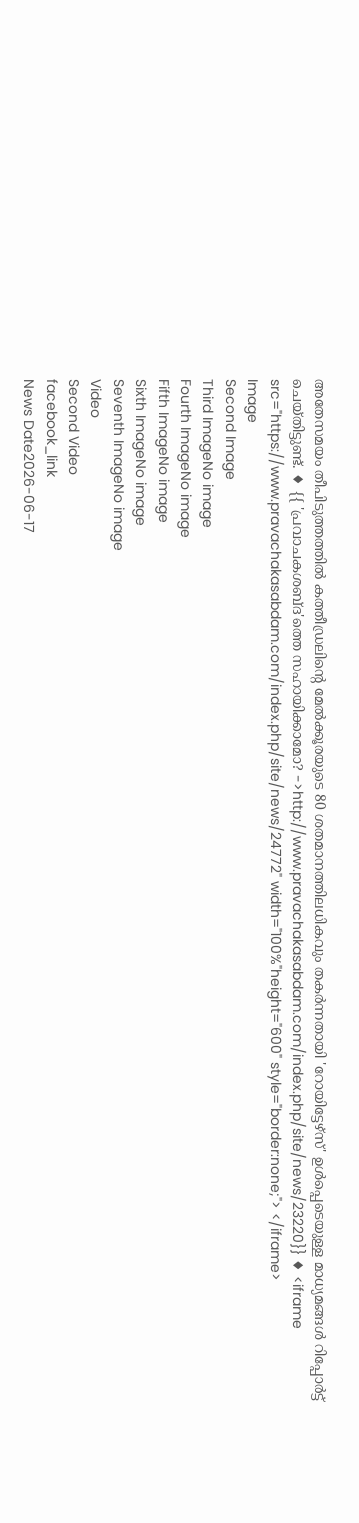അതേസമയം തീപിടുത്തത്തിൽ കത്തീഡ്രലിന്റെ മേൽക്കൂരയുടെ 80 ശതമാനത്തിലധികവും തകർന്നതായി 'റോയിട്ടേഴ്സ്' ഉള്‍പ്പെടെയുള്ള മാധ്യമങ്ങള്‍ റിപ്പോര്‍ട്ട് ചെയ്തിട്ടുണ്ട്. ♦ {{ 'പ്രവാചകശബ്‌ദ'ത്തെ സഹായിക്കാമോ? ->http://www.pravachakasabdam.com/index.php/site/news/23220}} ♦ <iframe src="https://www.pravachakasabdam.com/index.php/site/news/24772" width="100%"height="600" style="border:none;"> </iframe>
Image
Second Image
Third ImageNo image
Fourth ImageNo image
Fifth ImageNo image
Sixth ImageNo image
Seventh ImageNo image
Video
Second Video
facebook_link
News Date2026-06-17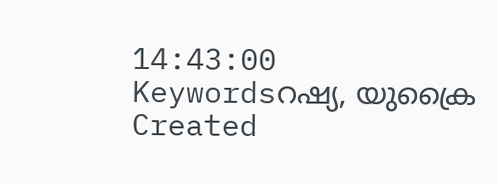14:43:00
Keywordsറഷ്യ, യുക്രൈ
Created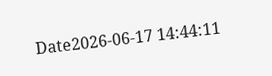Date2026-06-17 14:44:11